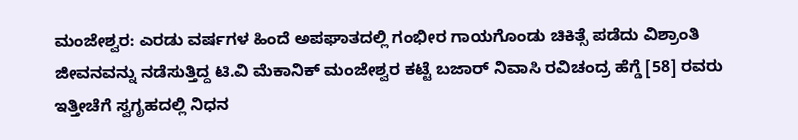ಮಂಜೇಶ್ವರ: ಎರಡು ವರ್ಷಗಳ ಹಿಂದೆ ಅಪಘಾತದಲ್ಲಿ ಗಂಭೀರ ಗಾಯಗೊಂಡು ಚಿಕಿತ್ಸೆ ಪಡೆದು ವಿಶ್ರಾಂತಿ ಜೀವನವನ್ನು ನಡೆಸುತ್ತಿದ್ದ ಟಿ.ವಿ ಮೆಕಾನಿಕ್ ಮಂಜೇಶ್ವರ ಕಟ್ಟೆ ಬಜಾರ್ ನಿವಾಸಿ ರವಿಚಂದ್ರ ಹೆಗ್ಡೆ [58] ರವರು ಇತ್ತೀಚೆಗೆ ಸ್ವಗೃಹದಲ್ಲಿ ನಿಧನ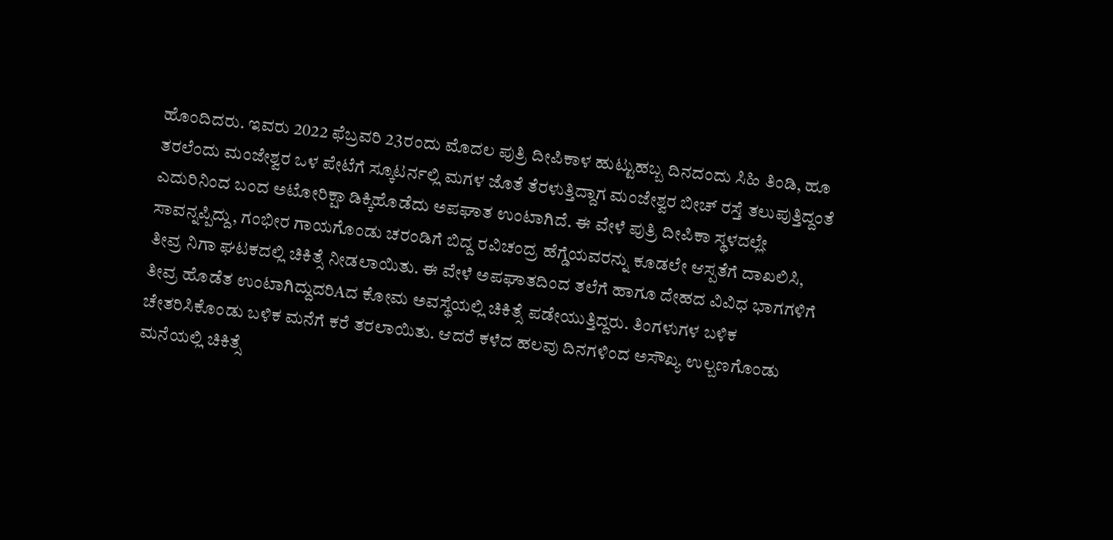ಹೊಂದಿದರು. ಇವರು 2022 ಫೆಬ್ರವರಿ 23ರಂದು ಮೊದಲ ಪುತ್ರಿ ದೀಪಿಕಾಳ ಹುಟ್ಟುಹಬ್ಬ ದಿನದಂದು ಸಿಹಿ ತಿಂಡಿ, ಹೂ ತರಲೆಂದು ಮಂಜೇಶ್ವರ ಒಳ ಪೇಟೆಗೆ ಸ್ಕೂಟರ್ನಲ್ಲಿ ಮಗಳ ಜೊತೆ ತೆರಳುತ್ತಿದ್ದಾಗ ಮಂಜೇಶ್ವರ ಬೀಚ್ ರಸ್ತೆ ತಲುಪುತ್ತಿದ್ದಂತೆ ಎದುರಿನಿಂದ ಬಂದ ಅಟೋರಿಕ್ಷಾ ಡಿಕ್ಕಿಹೊಡೆದು ಅಪಘಾತ ಉಂಟಾಗಿದೆ. ಈ ವೇಳೆ ಪುತ್ರಿ ದೀಪಿಕಾ ಸ್ಥಳದಲ್ಲೇ ಸಾವನ್ನಪ್ಪಿದ್ದು, ಗಂಭೀರ ಗಾಯಗೊಂಡು ಚರಂಡಿಗೆ ಬಿದ್ದ ರವಿಚಂದ್ರ ಹೆಗ್ಡೆಯವರನ್ನು ಕೂಡಲೇ ಆಸ್ಪತೆಗೆ ದಾಖಲಿಸಿ, ತೀವ್ರ ನಿಗಾ ಘಟಕದಲ್ಲಿ ಚಿಕಿತ್ಸೆ ನೀಡಲಾಯಿತು. ಈ ವೇಳೆ ಅಪಘಾತದಿಂದ ತಲೆಗೆ ಹಾಗೂ ದೇಹದ ವಿವಿಧ ಭಾಗಗಳಿಗೆ ತೀವ್ರ ಹೊಡೆತ ಉಂಟಾಗಿದ್ದುದರಿAದ ಕೋಮ ಅವಸ್ಥೆಯಲ್ಲಿ ಚಿಕಿತ್ಸೆ ಪಡೇಯುತ್ತಿದ್ದರು. ತಿಂಗಳುಗಳ ಬಳಿಕ ಚೇತರಿಸಿಕೊಂಡು ಬಳಿಕ ಮನೆಗೆ ಕರೆ ತರಲಾಯಿತು. ಆದರೆ ಕಳೆದ ಹಲವು ದಿನಗಳಿಂದ ಅಸೌಖ್ಯ ಉಲ್ಬಣಗೊಂಡು ಮನೆಯಲ್ಲಿ ಚಿಕಿತ್ಸೆ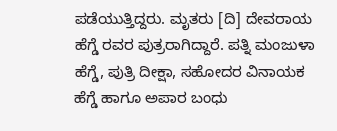ಪಡೆಯುತ್ತಿದ್ದರು. ಮೃತರು [ದಿ] ದೇವರಾಯ ಹೆಗ್ಡೆ ರವರ ಪುತ್ರರಾಗಿದ್ದಾರೆ. ಪತ್ನಿ ಮಂಜುಳಾ ಹೆಗ್ಡೆ, ಪುತ್ರಿ ದೀಕ್ಷಾ, ಸಹೋದರ ವಿನಾಯಕ ಹೆಗ್ಡೆ ಹಾಗೂ ಅಪಾರ ಬಂಧು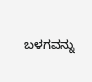ಬಳಗವನ್ನು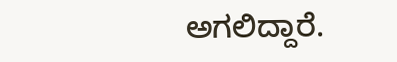ಅಗಲಿದ್ದಾರೆ.